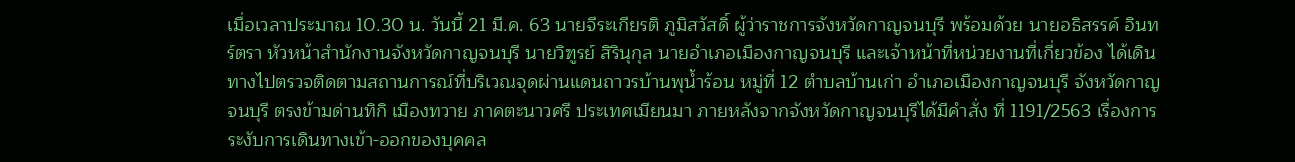เมื่อเวลาประมาณ 10.30 น. วันนี้ 21 มี.ค. 63 นายจีระเกียรติ ภูมิสวัสดิ์ ผู้ว่าราชการจังหวัดกาญจนบุรี พร้อมด้วย นายอธิสรรค์ อินทร์ตรา หัวหน้าสำนักงานจังหวัดกาญจนบุรี นายวิฑูรย์ สิรินุกุล นายอำเภอเมืองกาญจนบุรี และเจ้าหน้าที่หน่วยงานที่เกี่ยวข้อง ได้เดินทางไปตรวจติดตามสถานการณ์ที่บริเวณจุดผ่านแดนถาวรบ้านพุน้ำร้อน หมู่ที่ 12 ตำบลบ้านเก่า อำเภอเมืองกาญจนบุรี จังหวัดกาญจนบุรี ตรงข้ามด่านทิกิ เมืองทวาย ภาคตะนาวศรี ประเทศเมียนมา ภายหลังจากจังหวัดกาญจนบุรีได้มีคำสั่ง ที่ 1191/2563 เรื่องการระงับการเดินทางเข้า-ออกของบุคคล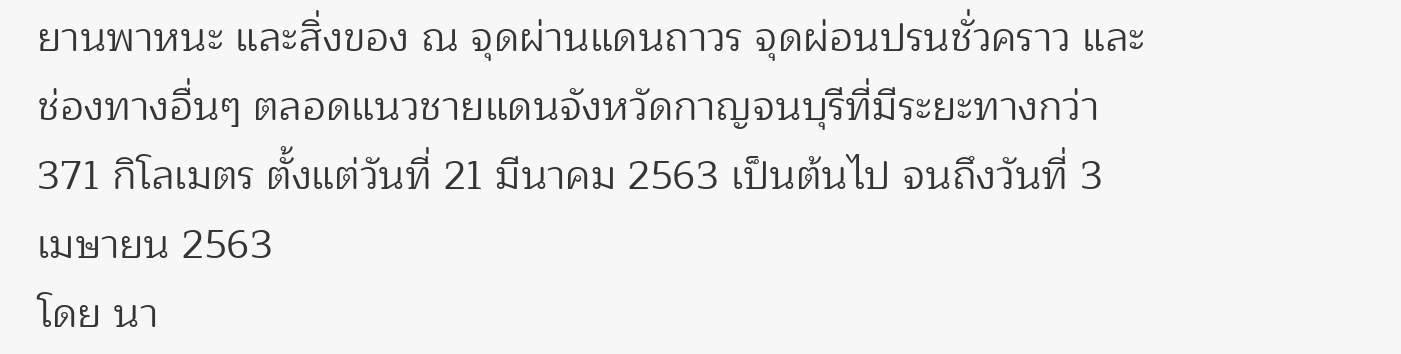ยานพาหนะ และสิ่งของ ณ จุดผ่านแดนถาวร จุดผ่อนปรนชั่วคราว และช่องทางอื่นๆ ตลอดแนวชายแดนจังหวัดกาญจนบุรีที่มีระยะทางกว่า 371 กิโลเมตร ตั้งแต่วันที่ 21 มีนาคม 2563 เป็นต้นไป จนถึงวันที่ 3 เมษายน 2563
โดย นา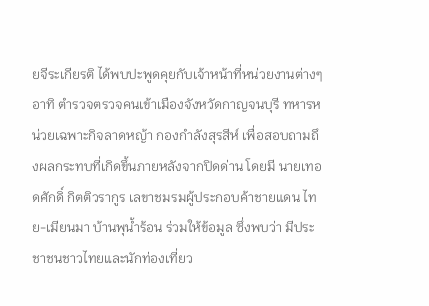ยจีระเกียรติ ได้พบปะพูดคุยกับเจ้าหน้าที่หน่วยงานต่างๆ อาทิ ตำรวจตรวจคนเข้าเมืองจังหวัดกาญจนบุรี ทหารหน่วยเฉพาะกิจลาดหญ้า กองกำลังสุรสีห์ เพื่อสอบถามถึงผลกระทบที่เกิดขึ้นภายหลังจากปิดด่าน โดยมี นายเทอดศักดิ์ กิตติวรากูร เลขาชมรมผู้ประกอบค้าชายแดน ไทย-เมียนมา บ้านพุน้ำร้อน ร่วมให้ข้อมูล ซึ่งพบว่า มีประชาชนชาวไทยและนักท่องเที่ยว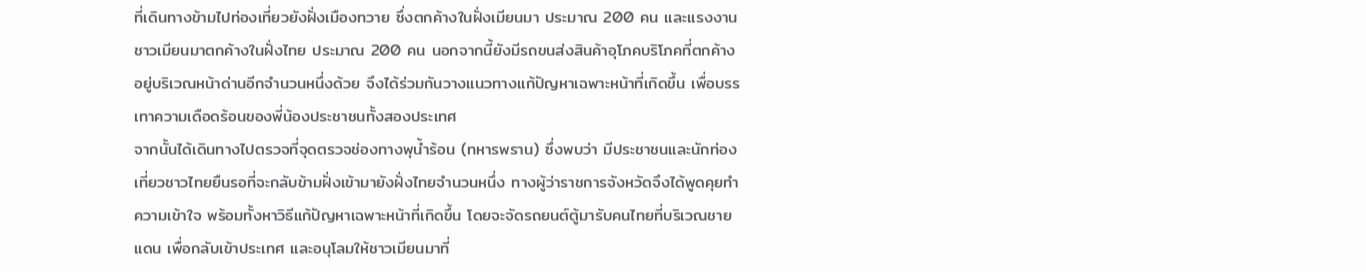ที่เดินทางข้ามไปท่องเที่ยวยังฝั่งเมืองทวาย ซึ่งตกค้างในฝั่งเมียนมา ประมาณ 200 คน และแรงงานชาวเมียนมาตกค้างในฝั่งไทย ประมาณ 200 คน นอกจากนี้ยังมีรถขนส่งสินค้าอุโภคบริโภคที่ตกค้างอยู่บริเวณหน้าด่านอีกจำนวนหนึ่งด้วย จึงได้ร่วมกันวางแนวทางแก้ปัญหาเฉพาะหน้าที่เกิดขึ้น เพื่อบรรเทาความเดือดร้อนของพี่น้องประชาชนทั้งสองประเทศ
จากนั้นได้เดินทางไปตรวจที่จุดตรวจช่องทางพุน้ำร้อน (ทหารพราน) ซึ่งพบว่า มีประชาชนและนักท่องเที่ยวชาวไทยยืนรอที่จะกลับข้ามฝั่งเข้ามายังฝั่งไทยจำนวนหนึ่ง ทางผู้ว่าราชการจังหวัดจึงได้พูดคุยทำความเข้าใจ พร้อมทั้งหาวิธีแก้ปัญหาเฉพาะหน้าที่เกิดขึ้น โดยจะจัดรถยนต์ตู้มารับคนไทยที่บริเวณชายแดน เพื่อกลับเข้าประเทศ และอนุโลมให้ชาวเมียนมาที่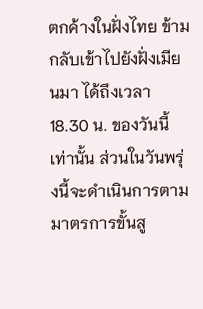ตกค้างในฝั่งไทย ข้ามกลับเข้าไปยังฝั่งเมียนมา ได้ถึงเวลา 18.30 น. ของวันนี้เท่านั้น ส่วนในวันพรุ่งนี้จะดำเนินการตามมาตรการขั้นสู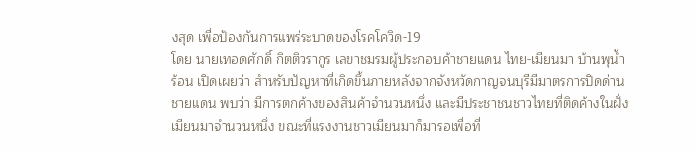งสุด เพื่อป้องกันการแพร่ระบาดของโรคโควิด-19
โดย นายเทอดศักดิ์ กิตติวรากูร เลขาชมรมผู้ประกอบค้าชายแดน ไทย-เมียนมา บ้านพุน้ำร้อน เปิดเผยว่า สำหรับปัญหาที่เกิดขึ้นภายหลังจากจังหวัดกาญจนบุรีมีมาตรการปิดด่านชายแดน พบว่า มีการตกค้างของสินค้าจำนวนหนึ่ง และมีประชาชนชาวไทยที่ติดค้างในฝั่งเมียนมาจำนวนหนึ่ง ขณะที่แรงงานชาวเมียนมาก็มารอเพื่อที่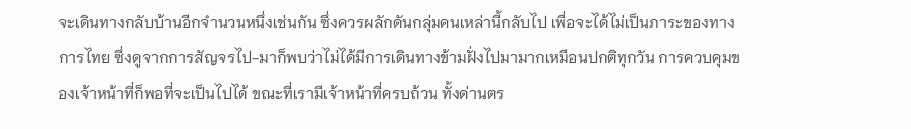จะเดินทางกลับบ้านอีกจำนวนหนึ่งเช่นกัน ซึ่งควรผลักดันกลุ่มคนเหล่านี้กลับไป เพื่อจะได้ไม่เป็นภาระของทางการไทย ซึ่งดูจากการสัญจรไป-มาก็พบว่าไม่ได้มีการเดินทางข้ามฝั่งไปมามากเหมือนปกติทุกวัน การควบคุมของเจ้าหน้าที่ก็พอที่จะเป็นไปได้ ขณะที่เรามีเจ้าหน้าที่ครบถ้วน ทั้งด่านตร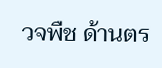วจพืช ด้านตร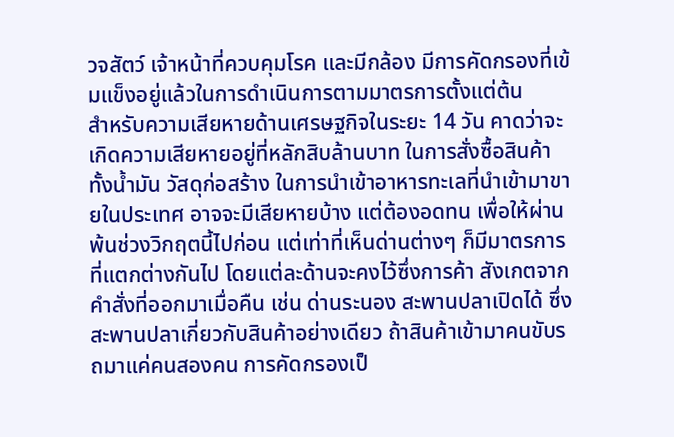วจสัตว์ เจ้าหน้าที่ควบคุมโรค และมีกล้อง มีการคัดกรองที่เข้มแข็งอยู่แล้วในการดำเนินการตามมาตรการตั้งแต่ต้น
สำหรับความเสียหายด้านเศรษฐกิจในระยะ 14 วัน คาดว่าจะเกิดความเสียหายอยู่ที่หลักสิบล้านบาท ในการสั่งซื้อสินค้าทั้งน้ำมัน วัสดุก่อสร้าง ในการนำเข้าอาหารทะเลที่นำเข้ามาขายในประเทศ อาจจะมีเสียหายบ้าง แต่ต้องอดทน เพื่อให้ผ่านพ้นช่วงวิกฤตนี้ไปก่อน แต่เท่าที่เห็นด่านต่างๆ ก็มีมาตรการที่แตกต่างกันไป โดยแต่ละด้านจะคงไว้ซึ่งการค้า สังเกตจากคำสั่งที่ออกมาเมื่อคืน เช่น ด่านระนอง สะพานปลาเปิดได้ ซึ่งสะพานปลาเกี่ยวกับสินค้าอย่างเดียว ถ้าสินค้าเข้ามาคนขับรถมาแค่คนสองคน การคัดกรองเป็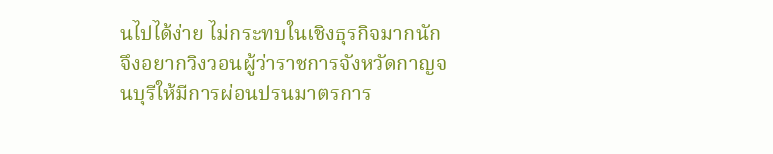นไปได้ง่าย ไม่กระทบในเชิงธุรกิจมากนัก จึงอยากวิงวอนผู้ว่าราชการจังหวัดกาญจนบุรีให้มีการผ่อนปรนมาตรการ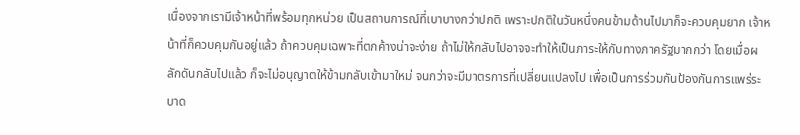เนื่องจากเรามีเจ้าหน้าที่พร้อมทุกหน่วย เป็นสถานการณ์ที่เบาบางกว่าปกติ เพราะปกติในวันหนึ่งคนข้ามด้านไปมาก็จะควบคุมยาก เจ้าหน้าที่ก็ควบคุมกันอยู่แล้ว ถ้าควบคุมเฉพาะที่ตกค้างน่าจะง่าย ถ้าไม่ให้กลับไปอาจจะทำให้เป็นภาระให้กับทางภาครัฐมากกว่า โดยเมื่อผลักดันกลับไปแล้ว ก็จะไม่อนุญาตให้ข้ามกลับเข้ามาใหม่ จนกว่าจะมีมาตรการที่เปลี่ยนแปลงไป เพื่อเป็นการร่วมกันป้องกันการแพร่ระบาด